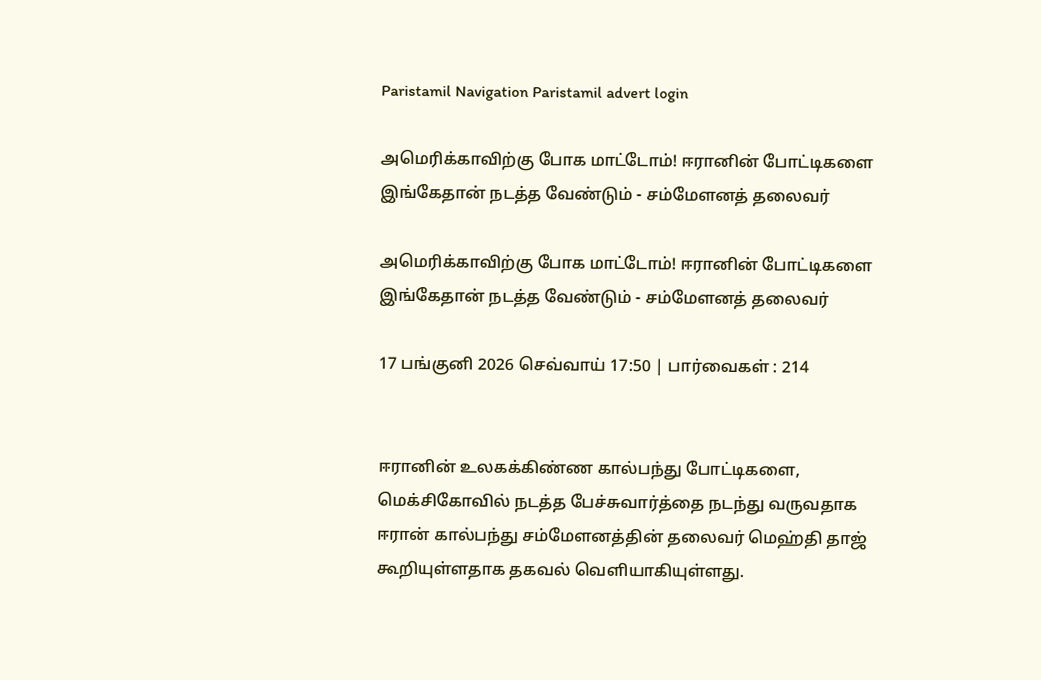Paristamil Navigation Paristamil advert login

அமெரிக்காவிற்கு போக மாட்டோம்! ஈரானின் போட்டிகளை இங்கேதான் நடத்த வேண்டும் - சம்மேளனத் தலைவர்

அமெரிக்காவிற்கு போக மாட்டோம்! ஈரானின் போட்டிகளை இங்கேதான் நடத்த வேண்டும் - சம்மேளனத் தலைவர்

17 பங்குனி 2026 செவ்வாய் 17:50 | பார்வைகள் : 214


ஈரானின் உலகக்கிண்ண கால்பந்து போட்டிகளை, மெக்சிகோவில் நடத்த பேச்சுவார்த்தை நடந்து வருவதாக ஈரான் கால்பந்து சம்மேளனத்தின் தலைவர் மெஹ்தி தாஜ் கூறியுள்ளதாக தகவல் வெளியாகியுள்ளது.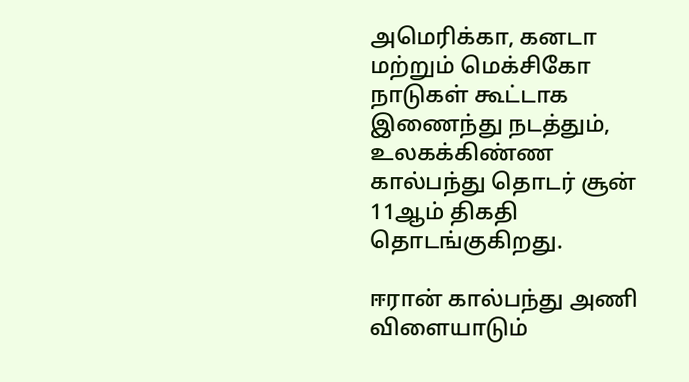அமெரிக்கா, கனடா மற்றும் மெக்சிகோ நாடுகள் கூட்டாக இணைந்து நடத்தும், உலகக்கிண்ண கால்பந்து தொடர் சூன் 11ஆம் திகதி தொடங்குகிறது.

ஈரான் கால்பந்து அணி விளையாடும்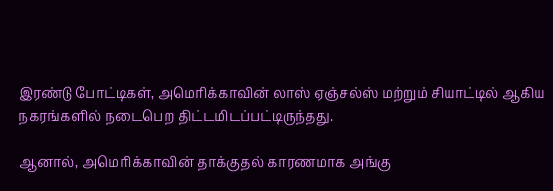இரண்டு போட்டிகள், அமெரிக்காவின் லாஸ் ஏஞ்சல்ஸ் மற்றும் சியாட்டில் ஆகிய நகரங்களில் நடைபெற திட்டமிடப்பட்டிருந்தது.

ஆனால், அமெரிக்காவின் தாக்குதல் காரணமாக அங்கு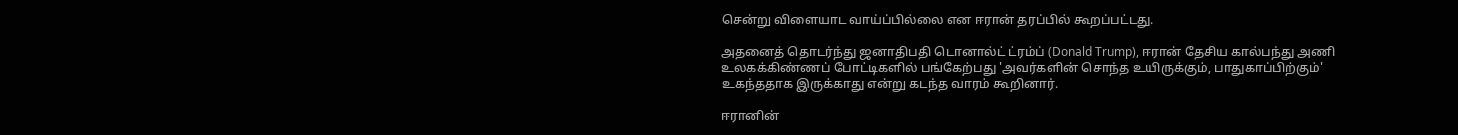சென்று விளையாட வாய்ப்பில்லை என ஈரான் தரப்பில் கூறப்பட்டது.

அதனைத் தொடர்ந்து ஜனாதிபதி டொனால்ட் ட்ரம்ப் (Donald Trump), ஈரான் தேசிய கால்பந்து அணி உலகக்கிண்ணப் போட்டிகளில் பங்கேற்பது 'அவர்களின் சொந்த உயிருக்கும், பாதுகாப்பிற்கும்' உகந்ததாக இருக்காது என்று கடந்த வாரம் கூறினார்.

ஈரானின்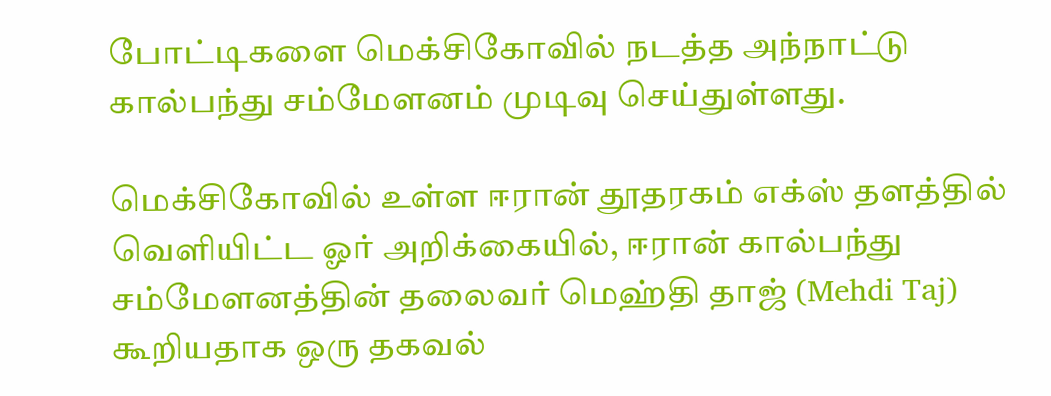போட்டிகளை மெக்சிகோவில் நடத்த அந்நாட்டு கால்பந்து சம்மேளனம் முடிவு செய்துள்ளது.

மெக்சிகோவில் உள்ள ஈரான் தூதரகம் எக்ஸ் தளத்தில் வெளியிட்ட ஓர் அறிக்கையில், ஈரான் கால்பந்து சம்மேளனத்தின் தலைவர் மெஹ்தி தாஜ் (Mehdi Taj) கூறியதாக ஒரு தகவல்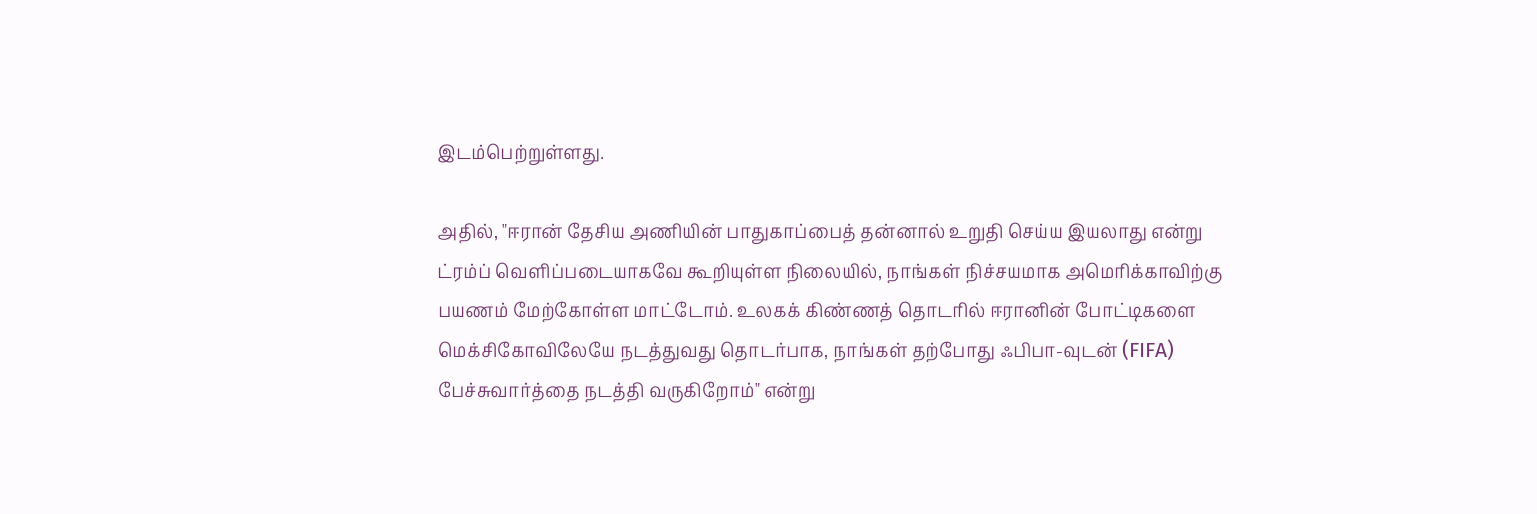இடம்பெற்றுள்ளது.

அதில், "ஈரான் தேசிய அணியின் பாதுகாப்பைத் தன்னால் உறுதி செய்ய இயலாது என்று ட்ரம்ப் வெளிப்படையாகவே கூறியுள்ள நிலையில், நாங்கள் நிச்சயமாக அமெரிக்காவிற்கு பயணம் மேற்கோள்ள மாட்டோம். உலகக் கிண்ணத் தொடரில் ஈரானின் போட்டிகளை மெக்சிகோவிலேயே நடத்துவது தொடர்பாக, நாங்கள் தற்போது ஃபிபா-வுடன் (FIFA) பேச்சுவார்த்தை நடத்தி வருகிறோம்" என்று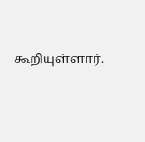கூறியுள்ளார்.